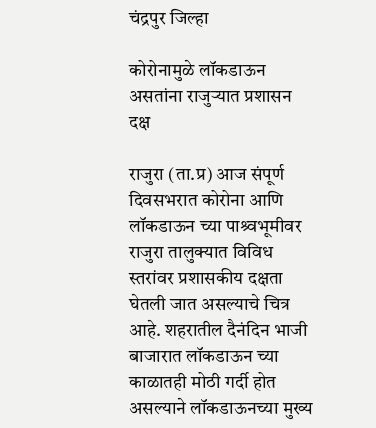चंद्रपुर जिल्हा

कोरोनामुळे लॉकडाऊन असतांना राजुऱ्यात प्रशासन दक्ष

राजुरा (ता.प्र) आज संपूर्ण दिवसभरात कोरोना आणि लॉकडाऊन च्या पाश्र्वभूमीवर राजुरा तालुक्यात विविध स्तरांवर प्रशासकीय दक्षता घेतली जात असल्याचे चित्र आहे. शहरातील दैनंदिन भाजी बाजारात लॉकडाऊन च्या काळातही मोठी गर्दी होत असल्याने लॉकडाऊनच्या मुख्य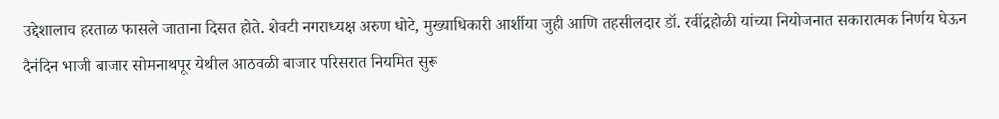उद्देशालाच हरताळ फासले जाताना दिसत होते. शेवटी नगराध्यक्ष अरुण धोटे, मुख्याधिकारी आर्शीया जुही आणि तहसीलदार डॉ. रवींद्रहोळी यांच्या नियोजनात सकारात्मक निर्णय घेऊन दैनंदिन भाजी बाजार सोमनाथपूर येथील आठवळी बाजार परिसरात नियमित सुरू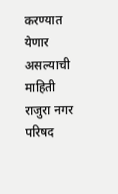करण्यात येणार असल्याची माहिती राजुरा नगर परिषद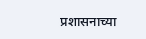प्रशासनाच्या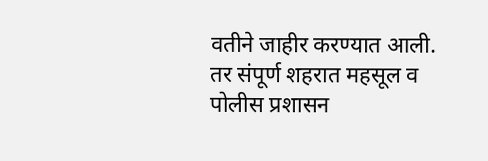वतीने जाहीर करण्यात आली. तर संपूर्ण शहरात महसूल व पोलीस प्रशासन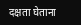दक्षता घेताना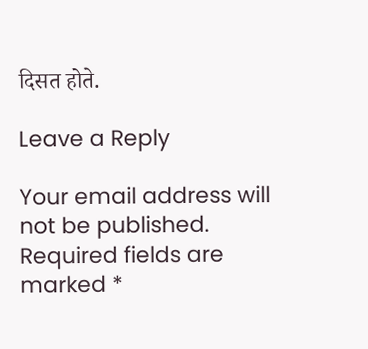दिसत होते.

Leave a Reply

Your email address will not be published. Required fields are marked *